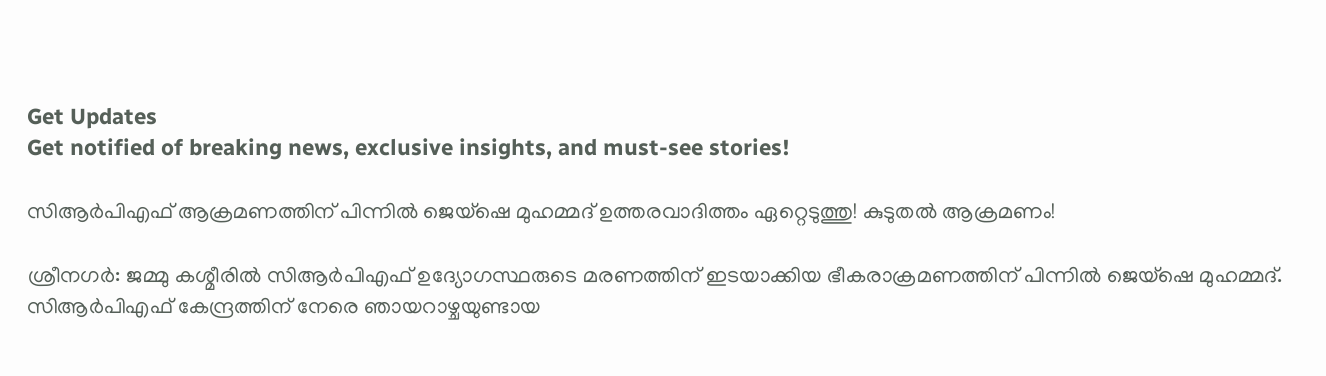Get Updates
Get notified of breaking news, exclusive insights, and must-see stories!

സിആര്‍പിഎഫ് ആക്രമണത്തിന് പിന്നില്‍ ജെയ്ഷെ മുഹമ്മദ് ഉത്തരവാദിത്തം ഏറ്റെടുത്തു! കുടുതല്‍ ആക്രമണം!

ശ്രീനഗര്‍: ജമ്മു കശ്മീരില്‍ സിആര്‍പിഎഫ് ഉദ്യോഗസ്ഥരുടെ മരണത്തിന് ഇടയാക്കിയ ഭീകരാക്രമണത്തിന് പിന്നില്‍ ജെയ്ഷെ മുഹമ്മദ്. സിആര്‍പിഎഫ് കേന്ദ്രത്തിന് നേരെ ഞായറാഴ്ചയുണ്ടായ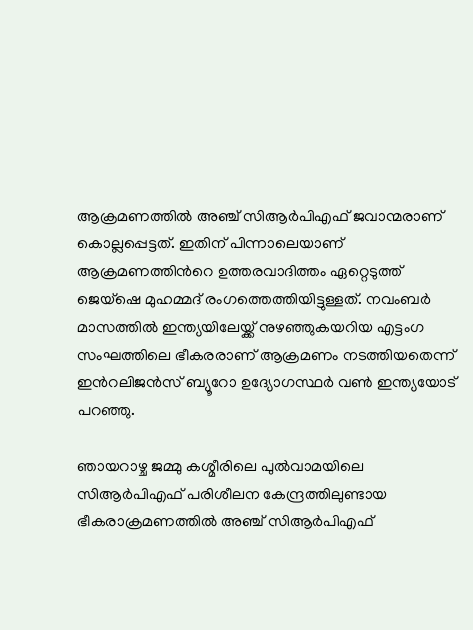ആക്രമണത്തില്‍ അഞ്ച് സിആര്‍പിഎഫ് ജവാന്മരാണ് കൊല്ലപ്പെട്ടത്. ഇതിന് പിന്നാലെയാണ് ആക്രമണത്തിന്‍റെ ഉത്തരവാദിത്തം ഏറ്റെടുത്ത് ജെയ്ഷെ മുഹമ്മദ് രംഗത്തെത്തിയിട്ടുള്ളത്. നവംബര്‍ മാസത്തില്‍ ഇന്ത്യയിലേയ്ക്ക് നുഴഞ്ഞുകയറിയ എട്ടംഗ സംഘത്തിലെ ഭീകരരാണ് ആക്രമണം നടത്തിയതെന്ന് ഇന്‍റലിജന്‍സ് ബ്യൂറോ ഉദ്യോഗസ്ഥര്‍ വണ്‍ ഇന്ത്യയോട് പറഞ്ഞു.

ഞായറാഴ്ച ജമ്മു കശ്മീരിലെ പുല്‍വാമയിലെ സിആര്‍പിഎഫ് പരിശീലന കേന്ദ്രത്തിലുണ്ടായ ഭീകരാക്രമണത്തില്‍ അഞ്ച് സിആര്‍പിഎഫ്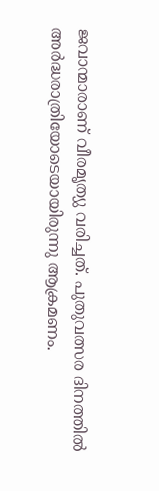ജവാന്മാരാണ് വീരമൃത്യു വരിച്ചത്. പുതുവത്സര ദിനത്തില്‍ അര്‍ദ്ധരാത്രിയോടെയായിരുന്നു ആക്രമണം.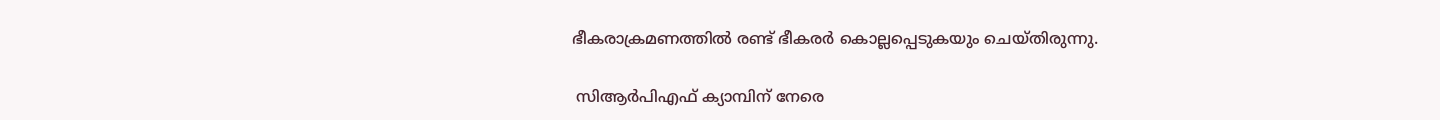ഭീകരാക്രമണത്തില്‍ രണ്ട് ഭീകരര്‍ കൊല്ലപ്പെടുകയും ചെയ്തിരുന്നു.

 സിആര്‍പിഎഫ് ക്യാമ്പിന് നേരെ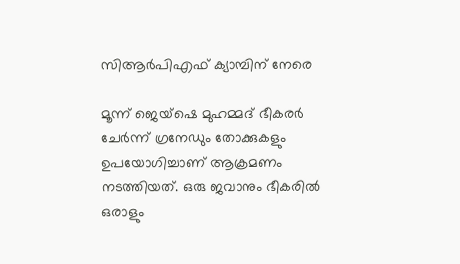സിആര്‍പിഎഫ് ക്യാമ്പിന് നേരെ

മൂന്ന് ജെയ്ഷെ മുഹമ്മദ് ഭീകരര്‍ ചേര്‍ന്ന് ഗ്രനേഡും തോക്കുകളും ഉപയോഗിച്ചാണ് ആക്രമണം നടത്തിയത്. ഒരു ജവാനും ഭീകരില്‍ ഒരാളും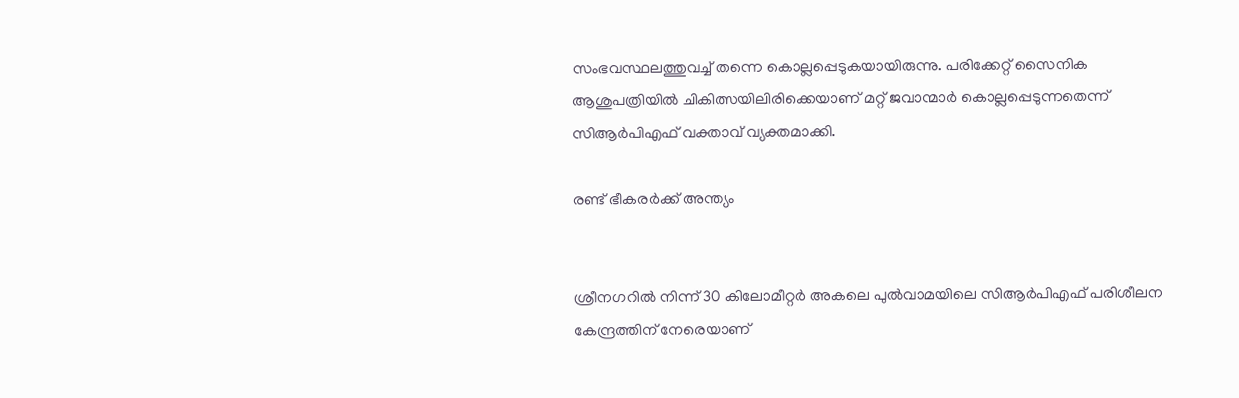സംഭവസ്ഥലത്തുവച്ച് തന്നെ കൊല്ലപ്പെടുകയായിരുന്നു. പരിക്കേറ്റ് സൈനിക ആശുപത്രിയില്‍ ചികിത്സയിലിരിക്കെയാണ് മറ്റ് ജവാന്മാര്‍ കൊല്ലപ്പെടുന്നതെന്ന് സിആര്‍പിഎഫ് വക്താവ് വ്യക്തമാക്കി.

രണ്ട് ഭീകരര്‍ക്ക് അന്ത്യം


ശ്രീനഗറില്‍ നിന്ന് 30 കിലോമീറ്റര്‍ അകലെ പുല്‍വാമയിലെ സിആര്‍പിഎഫ് പരിശീലന കേന്ദ്രത്തിന് നേരെയാണ്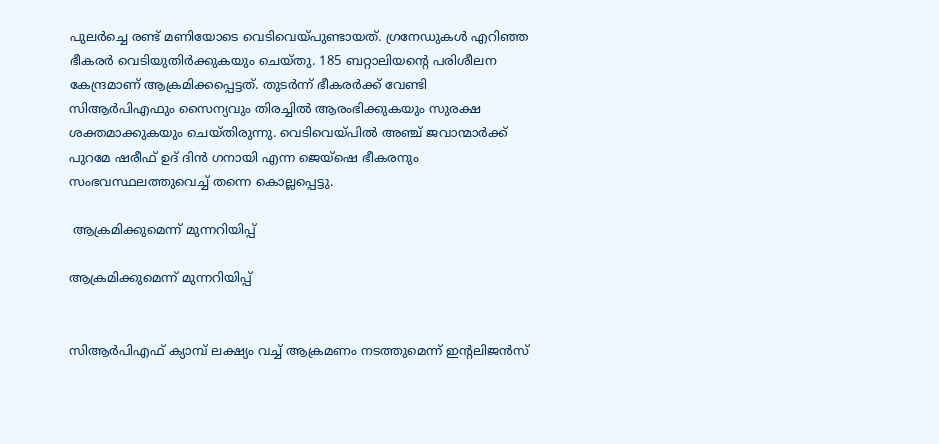പുലര്‍ച്ചെ രണ്ട് മണിയോടെ വെടിവെയ്പുണ്ടായത്. ഗ്രനേഡുകള്‍ എറിഞ്ഞ ഭീകരര്‍ വെടിയുതിര്‍ക്കുകയും ചെയ്തു. 185 ബറ്റാലിയന്റെ പരിശീലന കേന്ദ്രമാണ് ആക്രമിക്കപ്പെട്ടത്. തുടര്‍ന്ന് ഭീകരര്‍ക്ക് വേണ്ടി സിആര്‍പിഎഫും സൈന്യവും തിരച്ചില്‍ ആരംഭിക്കുകയും സുരക്ഷ ശക്തമാക്കുകയും ചെയ്തിരുന്നു. വെടിവെയ്പില്‍ അഞ്ച് ജവാന്മാര്‍ക്ക് പുറമേ ഷരീഫ് ഉദ് ദിന്‍ ഗനായി എന്ന ജെയ്ഷെ ഭീകരനും സംഭവസ്ഥലത്തുവെച്ച് തന്നെ കൊല്ലപ്പെട്ടു.

 ആക്രമിക്കുമെന്ന് മുന്നറിയിപ്പ്

ആക്രമിക്കുമെന്ന് മുന്നറിയിപ്പ്


സിആര്‍പിഎഫ് ക്യാമ്പ് ലക്ഷ്യം വച്ച് ആക്രമണം നടത്തുമെന്ന് ഇന്‍റലിജന്‍സ്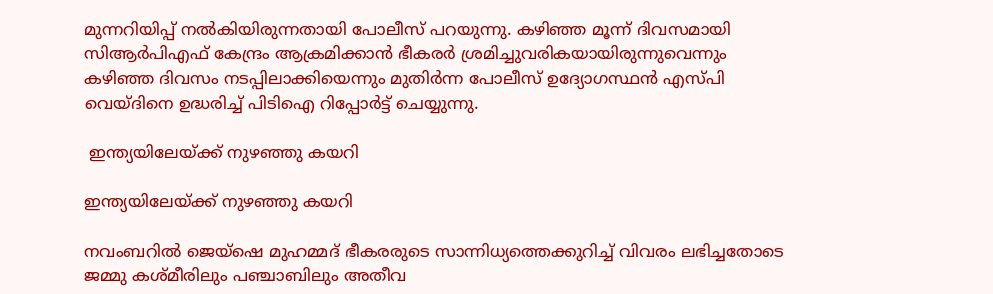മുന്നറിയിപ്പ് നല്‍കിയിരുന്നതായി പോലീസ് പറയുന്നു. കഴിഞ്ഞ മൂന്ന് ദിവസമായി സിആര്‍പിഎഫ് കേന്ദ്രം ആക്രമിക്കാന്‍ ഭീകരര്‍ ശ്രമിച്ചുവരികയായിരുന്നുവെന്നും കഴിഞ്ഞ ദിവസം നടപ്പിലാക്കിയെന്നും മുതിര്‍ന്ന പോലീസ് ഉദ്യോഗസ്ഥന്‍ എസ്പി വെയ്ദിനെ ഉദ്ധരിച്ച് പിടിഐ റിപ്പോര്‍ട്ട് ചെയ്യുന്നു.

 ഇന്ത്യയിലേയ്ക്ക് നുഴഞ്ഞു കയറി

ഇന്ത്യയിലേയ്ക്ക് നുഴഞ്ഞു കയറി

നവംബറില്‍ ജെയ്ഷെ മുഹമ്മദ് ഭീകരരുടെ സാന്നിധ്യത്തെക്കുറിച്ച് വിവരം ലഭിച്ചതോടെ ജമ്മു കശ്മീരിലും പഞ്ചാബിലും അതീവ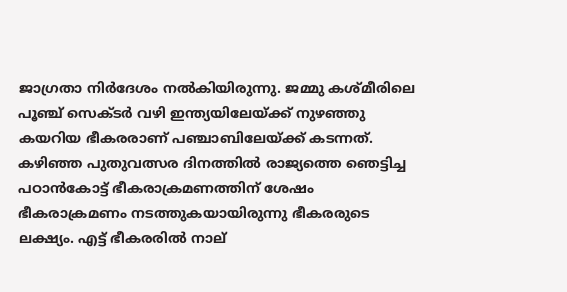ജാഗ്രതാ നിര്‍ദേശം നല്‍കിയിരുന്നു. ജമ്മു കശ്മീരിലെ പൂഞ്ച് സെക്ടര്‍ വഴി ഇന്ത്യയിലേയ്ക്ക് നുഴഞ്ഞു കയറിയ ഭീകരരാണ് പഞ്ചാബിലേയ്ക്ക് കടന്നത്. കഴിഞ്ഞ പുതുവത്സര ദിനത്തില്‍ രാജ്യത്തെ ഞെട്ടിച്ച പഠാന്‍കോട്ട് ഭീകരാക്രമണത്തിന് ശേഷം ഭീകരാക്രമണം നടത്തുകയായിരുന്നു ഭീകരരുടെ ലക്ഷ്യം. എട്ട് ഭീകരരില്‍ നാല്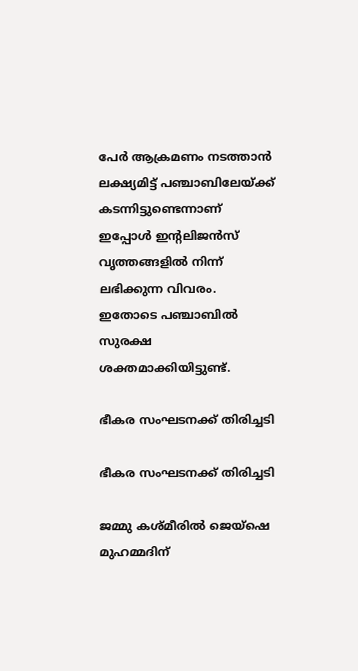പേര്‍ ആക്രമണം നടത്താന്‍ ലക്ഷ്യമിട്ട് പഞ്ചാബിലേയ്ക്ക് കടന്നിട്ടുണ്ടെന്നാണ് ഇപ്പോള്‍ ഇന്‍റലിജന്‍സ് വൃത്തങ്ങളില്‍ നിന്ന് ലഭിക്കുന്ന വിവരം. ഇതോടെ പഞ്ചാബില്‍ സുരക്ഷ ശക്തമാക്കിയിട്ടുണ്ട്.

ഭീകര സംഘടനക്ക് തിരിച്ചടി

ഭീകര സംഘടനക്ക് തിരിച്ചടി

ജമ്മു കശ്മീരില്‍ ജെയ്ഷെ മുഹമ്മദിന്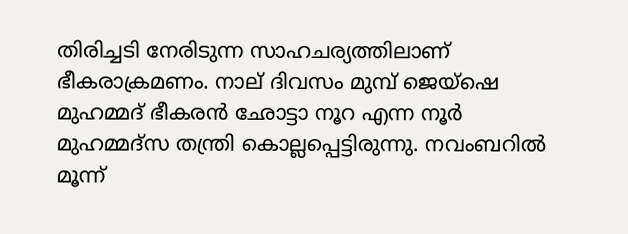തിരിച്ചടി നേരിടുന്ന സാഹചര്യത്തിലാണ് ഭീകരാക്രമണം. നാല് ദിവസം മുമ്പ് ജെയ്ഷെ മുഹമ്മദ് ഭീകരന്‍ ഛോട്ടാ നൂറ എന്ന നൂര്‍ മുഹമ്മദ്സ തന്ത്രി കൊല്ലപ്പെട്ടിരുന്നു. നവംബറില്‍ മൂന്ന്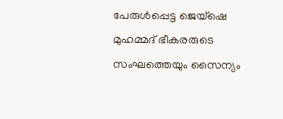പേരുള്‍പ്പെട്ട ജെയ്ഷെ മുഹമ്മദ് ഭീകരരുടെ സംഘത്തെയും സൈന്യം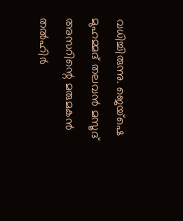വധിച്ചിരുന്നു. ജെയ്ഷെ മുഹമ്മദ് തലവന്‍ മസൂദ് അസറിന്റെ മരുമകന്‍ തല്‍ഹിര്‍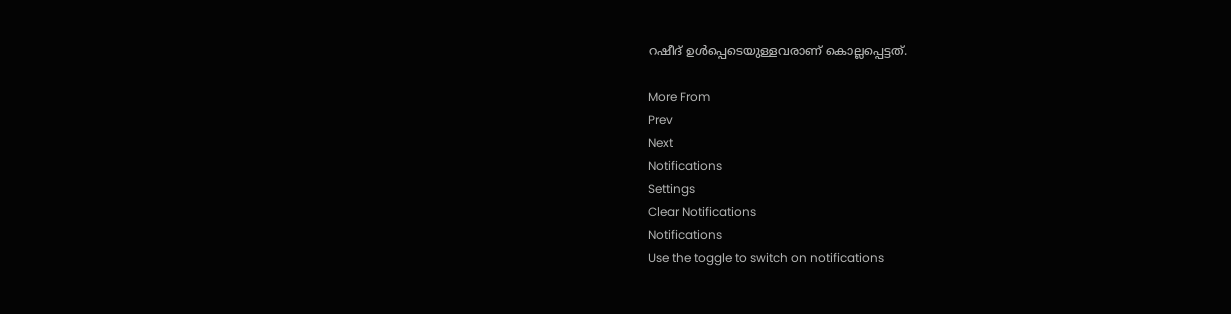റഷീദ് ഉള്‍പ്പെടെയുള്ളവരാണ് കൊല്ലപ്പെട്ടത്.

More From
Prev
Next
Notifications
Settings
Clear Notifications
Notifications
Use the toggle to switch on notifications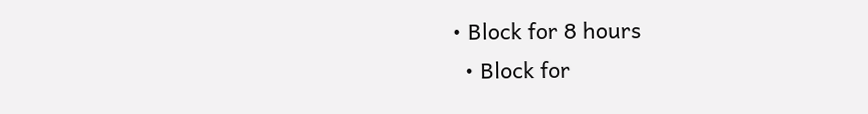• Block for 8 hours
  • Block for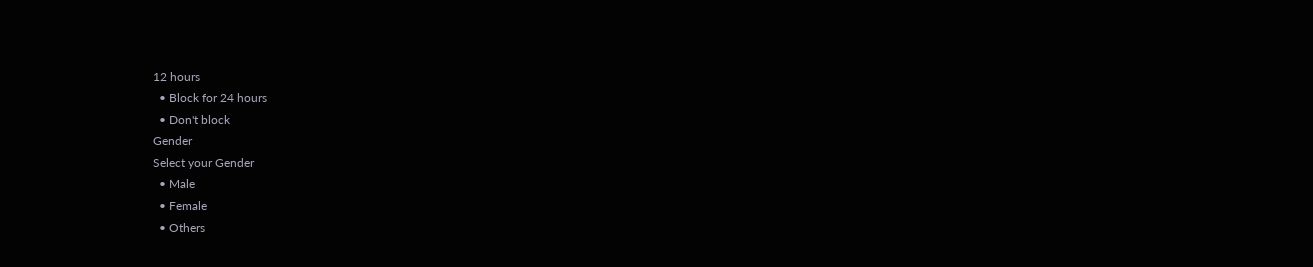12 hours
  • Block for 24 hours
  • Don't block
Gender
Select your Gender
  • Male
  • Female
  • Others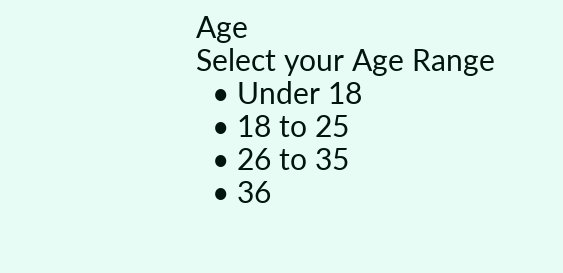Age
Select your Age Range
  • Under 18
  • 18 to 25
  • 26 to 35
  • 36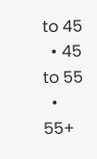to 45
  • 45 to 55
  • 55+